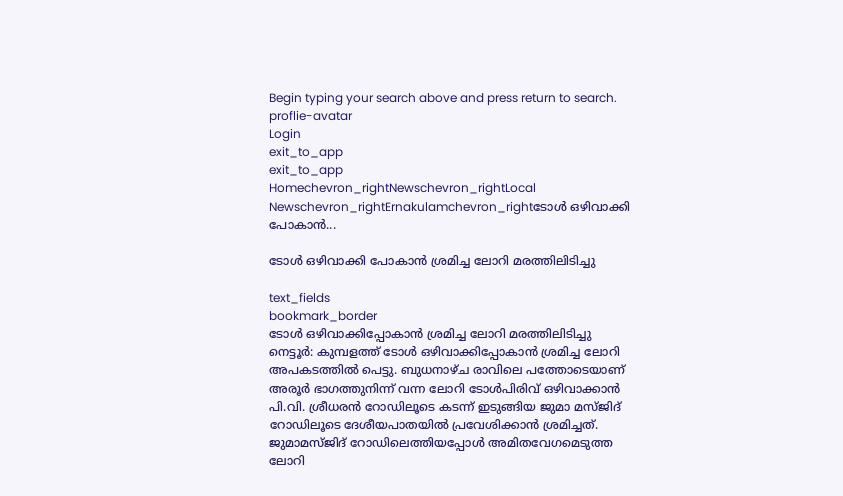Begin typing your search above and press return to search.
proflie-avatar
Login
exit_to_app
exit_to_app
Homechevron_rightNewschevron_rightLocal Newschevron_rightErnakulamchevron_rightടോൾ ഒഴിവാക്കി പോകാൻ...

ടോൾ ഒഴിവാക്കി പോകാൻ ശ്രമിച്ച ലോറി മരത്തിലിടിച്ചു

text_fields
bookmark_border
ടോൾ ഒഴിവാക്കിപ്പോകാൻ ശ്രമിച്ച ലോറി മരത്തിലിടിച്ചു നെട്ടൂർ: കുമ്പളത്ത് ടോൾ ഒഴിവാക്കിപ്പോകാൻ ശ്രമിച്ച ലോറി അപകടത്തിൽ പെട്ടു. ബുധനാഴ്ച രാവിലെ പത്തോടെയാണ് അരൂർ ഭാഗത്തുനിന്ന് വന്ന ലോറി ടോൾപിരിവ് ഒഴിവാക്കാൻ പി.വി. ശ്രീധരൻ റോഡിലൂടെ കടന്ന് ഇടുങ്ങിയ ജുമാ മസ്ജിദ് റോഡിലൂടെ ദേശീയപാതയിൽ പ്രവേശിക്കാൻ ശ്രമിച്ചത്. ജുമാമസ്ജിദ് റോഡിലെത്തിയപ്പോൾ അമിതവേഗമെടുത്ത ലോറി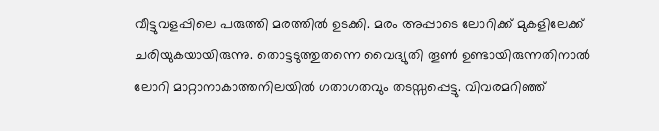വീട്ടുവളപ്പിലെ പരുത്തി മരത്തിൽ ഉടക്കി. മരം അപ്പാടെ ലോറിക്ക് മുകളിലേക്ക് ചരിയുകയായിരുന്നു. തൊട്ടടുത്തുതന്നെ വൈദ്യുതി തൂൺ ഉണ്ടായിരുന്നതിനാൽ ലോറി മാറ്റാനാകാത്തനിലയിൽ ഗതാഗതവും തടസ്സപ്പെട്ടു. വിവരമറിഞ്ഞ്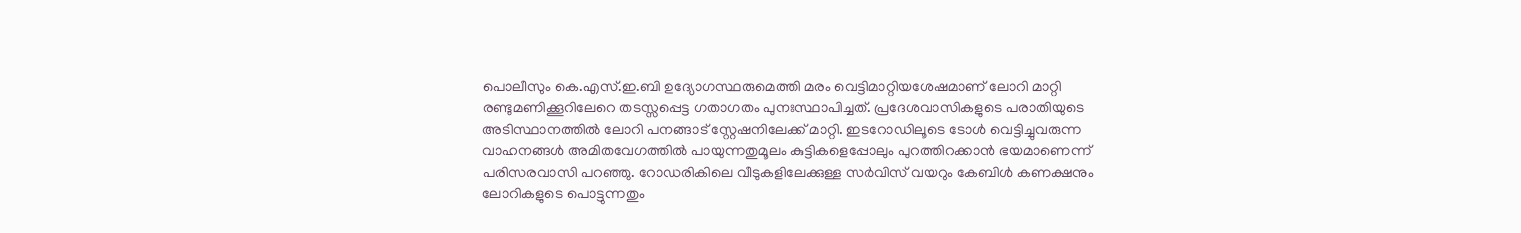പൊലീസും കെ.എസ്.ഇ.ബി ഉദ്യോഗസ്ഥരുമെത്തി മരം വെട്ടിമാറ്റിയശേഷമാണ് ലോറി മാറ്റി രണ്ടുമണിക്കൂറിലേറെ തടസ്സപ്പെട്ട ഗതാഗതം പുനഃസ്ഥാപിച്ചത്. പ്രദേശവാസികളുടെ പരാതിയുടെ അടിസ്ഥാനത്തിൽ ലോറി പനങ്ങാട് സ്റ്റേഷനിലേക്ക് മാറ്റി. ഇടറോഡിലൂടെ ടോൾ വെട്ടിച്ചുവരുന്ന വാഹനങ്ങൾ അമിതവേഗത്തിൽ പായുന്നതുമൂലം കുട്ടികളെപ്പോലും പുറത്തിറക്കാൻ ഭയമാണെന്ന് പരിസരവാസി പറഞ്ഞു. റോഡരികിലെ വീടുകളിലേക്കുള്ള സർവിസ് വയറും കേബിൾ കണക്ഷനും ലോറികളുടെ പൊട്ടുന്നതും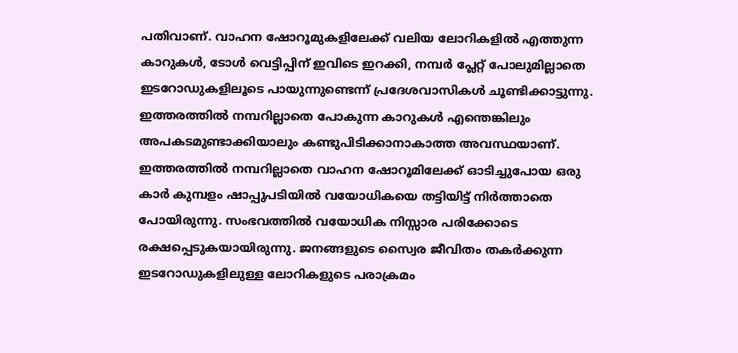പതിവാണ്. വാഹന ഷോറൂമുകളിലേക്ക് വലിയ ലോറികളിൽ എത്തുന്ന കാറുകൾ, ടോൾ വെട്ടിപ്പിന് ഇവിടെ ഇറക്കി, നമ്പർ പ്ലേറ്റ് പോലുമില്ലാതെ ഇടറോഡുകളിലൂടെ പായുന്നുണ്ടെന്ന് പ്രദേശവാസികൾ ചൂണ്ടിക്കാട്ടുന്നു. ഇത്തരത്തിൽ നമ്പറില്ലാതെ പോകുന്ന കാറുകൾ എന്തെങ്കിലും അപകടമുണ്ടാക്കിയാലും കണ്ടുപിടിക്കാനാകാത്ത അവസ്ഥയാണ്. ഇത്തരത്തിൽ നമ്പറില്ലാതെ വാഹന ഷോറൂമിലേക്ക് ഓടിച്ചുപോയ ഒരു കാർ കുമ്പളം ഷാപ്പുപടിയിൽ വയോധികയെ തട്ടിയിട്ട് നിർത്താതെ പോയിരുന്നു. സംഭവത്തിൽ വയോധിക നിസ്സാര പരിക്കോടെ രക്ഷപ്പെടുകയായിരുന്നു. ജനങ്ങളുടെ സ്വൈര ജീവിതം തകർക്കുന്ന ഇടറോഡുകളിലുള്ള ലോറികളുടെ പരാക്രമം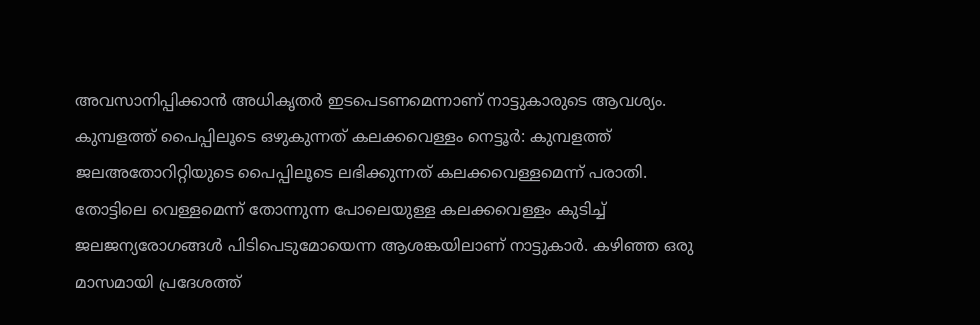അവസാനിപ്പിക്കാൻ അധികൃതർ ഇടപെടണമെന്നാണ് നാട്ടുകാരുടെ ആവശ്യം. കുമ്പളത്ത് പൈപ്പിലൂടെ ഒഴുകുന്നത് കലക്കവെള്ളം നെട്ടൂർ: കുമ്പളത്ത് ജലഅതോറിറ്റിയുടെ പൈപ്പിലൂടെ ലഭിക്കുന്നത് കലക്കവെള്ളമെന്ന് പരാതി. തോട്ടിലെ വെള്ളമെന്ന് തോന്നുന്ന പോലെയുള്ള കലക്കവെള്ളം കുടിച്ച് ജലജന്യരോഗങ്ങൾ പിടിപെടുമോയെന്ന ആശങ്കയിലാണ് നാട്ടുകാർ. കഴിഞ്ഞ ഒരു മാസമായി പ്രദേശത്ത്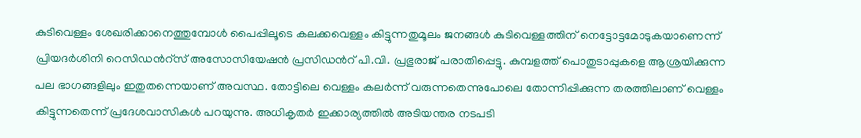കുടിവെള്ളം ശേഖരിക്കാനെത്തുമ്പോൾ പൈപ്പിലൂടെ കലക്കവെള്ളം കിട്ടുന്നതുമൂലം ജനങ്ങൾ കുടിവെള്ളത്തിന് നെട്ടോട്ടമോടുകയാണെന്ന് പ്രിയദർശിനി റെസിഡൻറ്സ് അസോസിയേഷൻ പ്രസിഡൻറ് പി.വി. പ്രഭുരാജ് പരാതിപ്പെട്ടു. കുമ്പളത്ത് പൊതുടാപ്പുകളെ ആശ്രയിക്കുന്ന പല ഭാഗങ്ങളിലും ഇതുതന്നെയാണ് അവസ്ഥ. തോട്ടിലെ വെള്ളം കലർന്ന് വരുന്നതെന്നുപോലെ തോന്നിപ്പിക്കുന്ന തരത്തിലാണ് വെള്ളം കിട്ടുന്നതെന്ന് പ്രദേശവാസികൾ പറയുന്നു. അധികൃതർ ഇക്കാര്യത്തിൽ അടിയന്തര നടപടി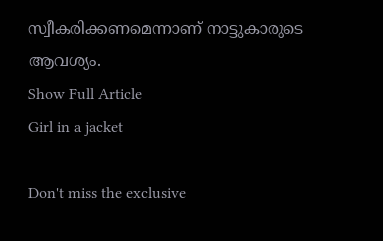സ്വീകരിക്കണമെന്നാണ് നാട്ടുകാരുടെ ആവശ്യം.
Show Full Article
Girl in a jacket

Don't miss the exclusive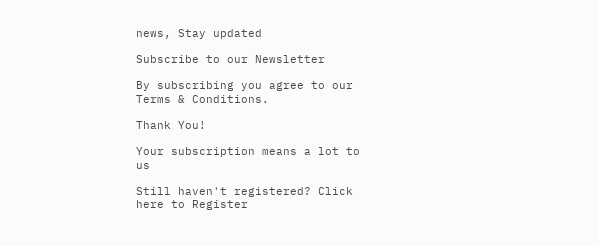news, Stay updated

Subscribe to our Newsletter

By subscribing you agree to our Terms & Conditions.

Thank You!

Your subscription means a lot to us

Still haven't registered? Click here to Register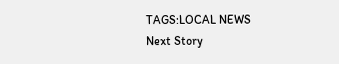TAGS:LOCAL NEWS
Next Story